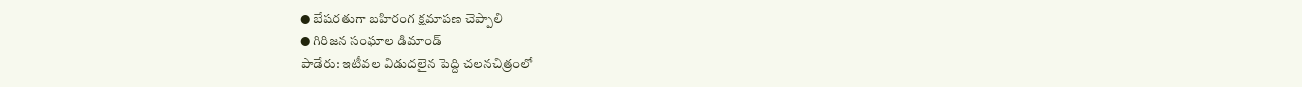● బేషరతుగా బహిరంగ క్షమాపణ చెప్పాలి
● గిరిజన సంఘాల డిమాండ్
పాడేరు: ఇటీవల విడుదలైన పెద్ది చలనచిత్రంలో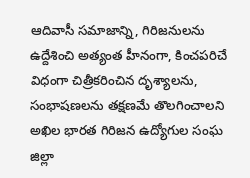ఆదివాసీ సమాజాన్ని, గిరిజనులను ఉద్దేశించి అత్యంత హీనంగా, కించపరిచే విధంగా చిత్రీకరించిన దృశ్యాలను, సంభాషణలను తక్షణమే తొలగించాలని అఖిల భారత గిరిజన ఉద్యోగుల సంఘ జిల్లా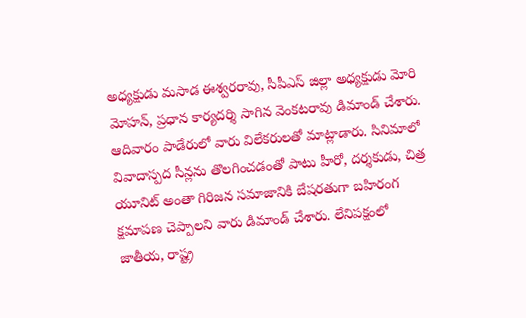అధ్యక్షుడు మసాడ ఈశ్వరరావు, సీపీఎస్ జిల్లా అధ్యక్షుడు మోరి మోహన్, ప్రధాన కార్యదర్శి సాగిన వెంకటరావు డిమాండ్ చేశారు. ఆదివారం పాడేరులో వారు విలేకరులతో మాట్లాడారు. సినిమాలో వివాదాస్పద సీన్లను తొలగించడంతో పాటు హీరో, దర్శకుడు, చిత్ర యూనిట్ అంతా గిరిజన సమాజానికి బేషరతుగా బహిరంగ క్షమాపణ చెప్పాలని వారు డిమాండ్ చేశారు. లేనిపక్షంలో జాతీయ, రాష్ట్ర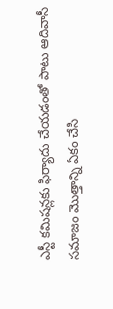ఎస్టీ కమిషన్లకు ఫిర్యాదు చేయడంతో పాటు ఆదివాసీ సమాజం మొత్తాన్ని ఏకం చేసి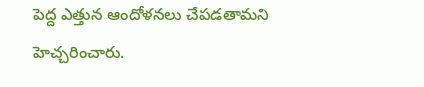పెద్ద ఎత్తున ఆందోళనలు చేపడతామని హెచ్చరించారు.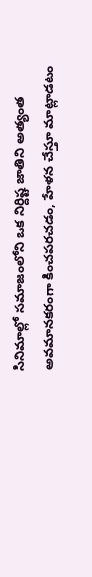సినిమాల్లో సమాజంలోని ఒక నిర్దిష్ట జాతిని అత్యంత అవమానకరంగా కించపరచడం, హేళన చేస్తూ మాట్లాడటం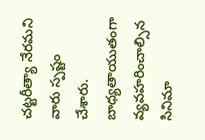చట్టరీత్యా నేరమని వారు స్పష్టం చేశారు. బాధ్యతాయుతంగా వ్యవహరించాల్సిన సినిమా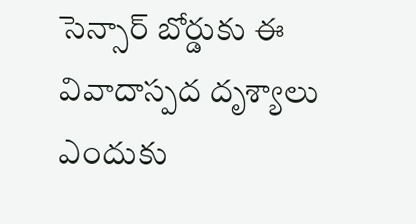సెన్సార్ బోర్డుకు ఈ వివాదాస్పద దృశ్యాలు ఎందుకు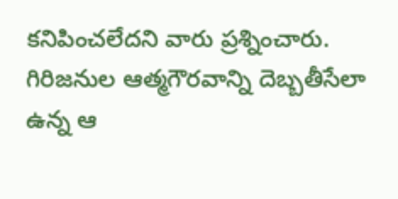కనిపించలేదని వారు ప్రశ్నించారు. గిరిజనుల ఆత్మగౌరవాన్ని దెబ్బతీసేలా ఉన్న ఆ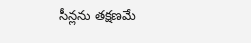సీన్లను తక్షణమే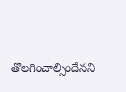తొలగించాల్సిందేనని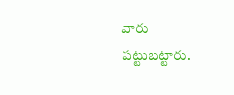వారు పట్టుబట్టారు.